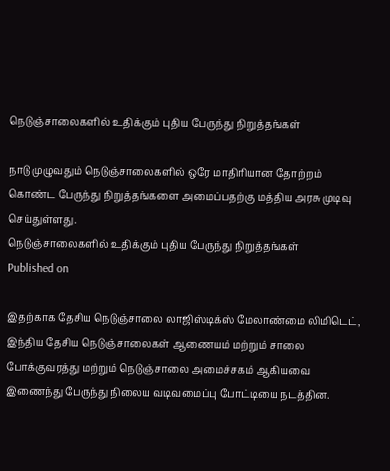நெடுஞ்சாலைகளில் உதிக்கும் புதிய பேருந்து நிறுத்தங்கள்

நாடு முழுவதும் நெடுஞ்சாலைகளில் ஒரே மாதிரியான தோற்றம் கொண்ட பேருந்து நிறுத்தங்களை அமைப்பதற்கு மத்திய அரசு முடிவு செய்துள்ளது.
நெடுஞ்சாலைகளில் உதிக்கும் புதிய பேருந்து நிறுத்தங்கள்
Published on

இதற்காக தேசிய நெடுஞ்சாலை லாஜிஸ்டிக்ஸ் மேலாண்மை லிமிடெட், இந்திய தேசிய நெடுஞ்சாலைகள் ஆணையம் மற்றும் சாலை போக்குவரத்து மற்றும் நெடுஞ்சாலை அமைச்சகம் ஆகியவை இணைந்து பேருந்து நிலைய வடிவமைப்பு போட்டியை நடத்தின.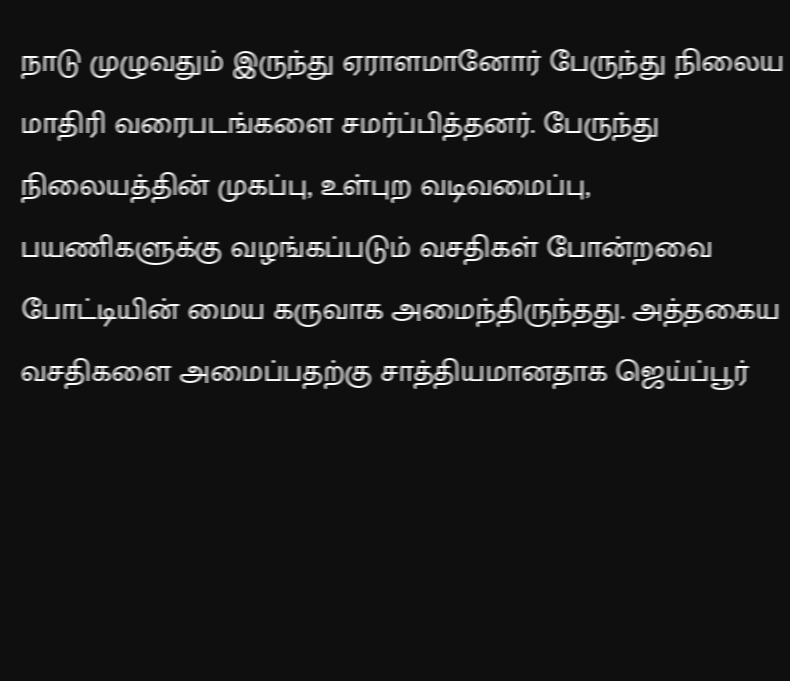நாடு முழுவதும் இருந்து ஏராளமானோர் பேருந்து நிலைய மாதிரி வரைபடங்களை சமர்ப்பித்தனர். பேருந்து நிலையத்தின் முகப்பு, உள்புற வடிவமைப்பு, பயணிகளுக்கு வழங்கப்படும் வசதிகள் போன்றவை போட்டியின் மைய கருவாக அமைந்திருந்தது. அத்தகைய வசதிகளை அமைப்பதற்கு சாத்தியமானதாக ஜெய்ப்பூர்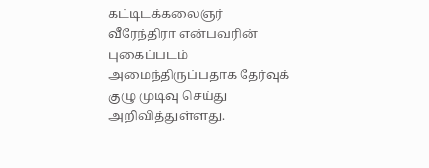கட்டிடக்கலைஞர் வீரேந்திரா என்பவரின் புகைப்படம் அமைந்திருப்பதாக தேர்வுக் குழு முடிவு செய்து அறிவித்துள்ளது.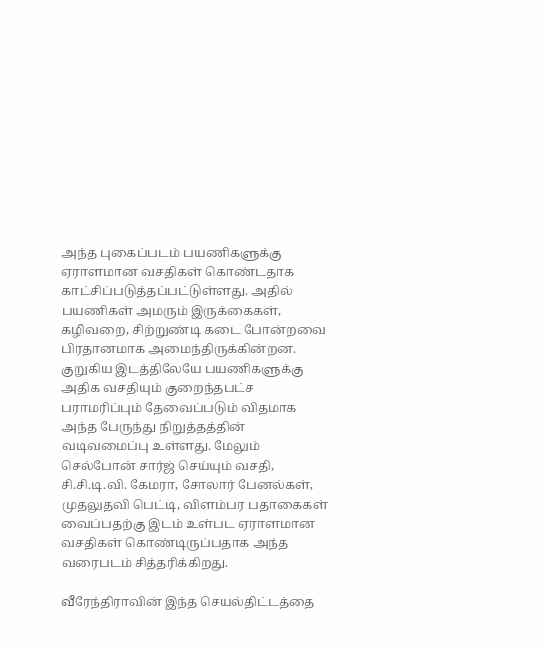அந்த புகைப்படம் பயணிகளுக்கு ஏராளமான வசதிகள் கொண்டதாக காட்சிப்படுத்தப்பட்டுள்ளது. அதில் பயணிகள் அமரும் இருக்கைகள், கழிவறை, சிற்றுண்டி கடை போன்றவை பிரதானமாக அமைந்திருக்கின்றன. குறுகிய இடத்திலேயே பயணிகளுக்கு அதிக வசதியும் குறைந்தபட்ச பராமரிப்பும் தேவைப்படும் விதமாக அந்த பேருந்து நிறுத்தத்தின் வடிவமைப்பு உள்ளது. மேலும் செல்போன் சார்ஜ் செய்யும் வசதி, சி.சி.டி.வி. கேமரா, சோலார் பேனல்கள், முதலுதவி பெட்டி, விளம்பர பதாகைகள் வைப்பதற்கு இடம் உள்பட ஏராளமான வசதிகள் கொண்டிருப்பதாக அந்த வரைபடம் சித்தரிக்கிறது.

வீரேந்திராவின் இந்த செயல்திட்டத்தை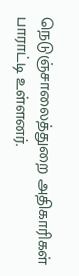நெடுஞ்சாலைத்துறை அதிகாரிகள் பாராட்டி உள்ளனர்.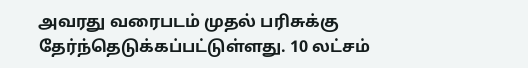அவரது வரைபடம் முதல் பரிசுக்கு தேர்ந்தெடுக்கப்பட்டுள்ளது. 10 லட்சம்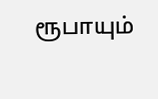ரூபாயும்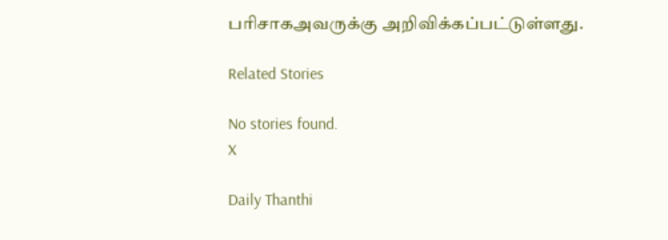பரிசாகஅவருக்கு அறிவிக்கப்பட்டுள்ளது.

Related Stories

No stories found.
X

Daily Thanthi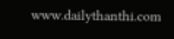www.dailythanthi.com